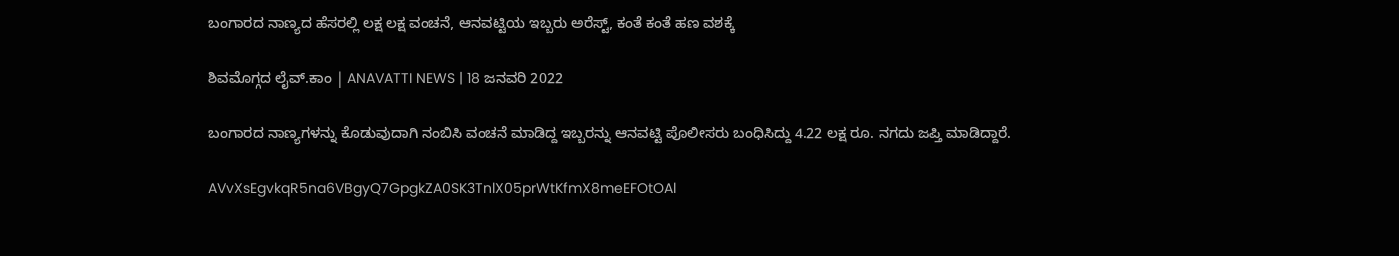ಬಂಗಾರದ ನಾಣ್ಯದ ಹೆಸರಲ್ಲಿ ಲಕ್ಷ ಲಕ್ಷ ವಂಚನೆ, ಆನವಟ್ಟಿಯ ಇಬ್ಬರು ಅರೆಸ್ಟ್, ಕಂತೆ ಕಂತೆ ಹಣ ವಶಕ್ಕೆ

ಶಿವಮೊಗ್ಗದ ಲೈವ್.ಕಾಂ | ANAVATTI NEWS | 18 ಜನವರಿ 2022

ಬಂಗಾರದ ನಾಣ್ಯಗಳನ್ನು ಕೊಡುವುದಾಗಿ ನಂಬಿಸಿ ವಂಚನೆ ಮಾಡಿದ್ದ ಇಬ್ಬರನ್ನು ಆನವಟ್ಟಿ ಪೊಲೀಸರು ಬಂಧಿಸಿದ್ದು 4.22 ಲಕ್ಷ ರೂ. ನಗದು ಜಪ್ತಿ ಮಾಡಿದ್ದಾರೆ.

AVvXsEgvkqR5na6VBgyQ7GpgkZA0SK3TnlX05prWtKfmX8meEFOtOAl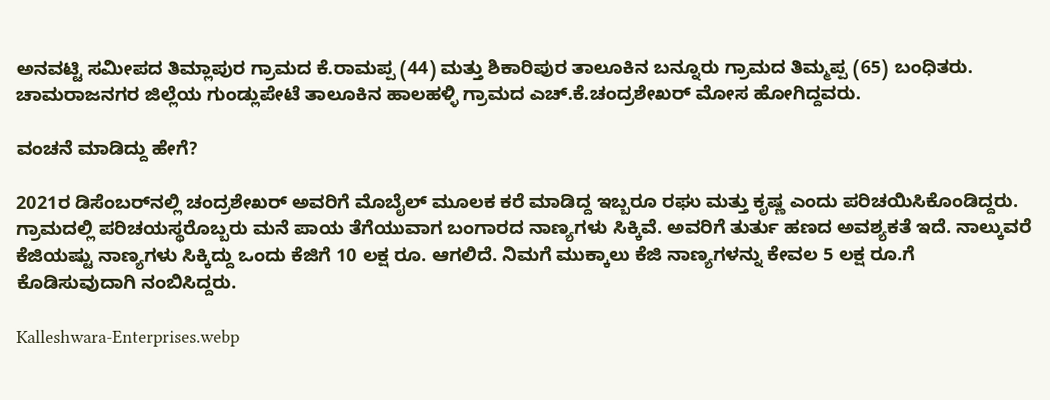ಅನವಟ್ಟಿ ಸಮೀಪದ ತಿಮ್ಲಾಪುರ ಗ್ರಾಮದ ಕೆ.ರಾಮಪ್ಪ (44) ಮತ್ತು ಶಿಕಾರಿಪುರ ತಾಲೂಕಿನ ಬನ್ನೂರು ಗ್ರಾಮದ ತಿಮ್ಮಪ್ಪ (65) ಬಂಧಿತರು. ಚಾಮರಾಜನಗರ ಜಿಲ್ಲೆಯ ಗುಂಡ್ಲುಪೇಟೆ ತಾಲೂಕಿನ ಹಾಲಹಳ್ಳಿ ಗ್ರಾಮದ ಎಚ್.ಕೆ.ಚಂದ್ರಶೇಖರ್ ಮೋಸ ಹೋಗಿದ್ದವರು.

ವಂಚನೆ ಮಾಡಿದ್ದು ಹೇಗೆ?

2021ರ ಡಿಸೆಂಬರ್‌ನಲ್ಲಿ ಚಂದ್ರಶೇಖರ್ ಅವರಿಗೆ ಮೊಬೈಲ್ ಮೂಲಕ ಕರೆ ಮಾಡಿದ್ದ ಇಬ್ಬರೂ ರಘು ಮತ್ತು ಕೃಷ್ಣ ಎಂದು ಪರಿಚಯಿಸಿಕೊಂಡಿದ್ದರು. ಗ್ರಾಮದಲ್ಲಿ ಪರಿಚಯಸ್ಥರೊಬ್ಬರು ಮನೆ ಪಾಯ ತೆಗೆಯುವಾಗ ಬಂಗಾರದ ನಾಣ್ಯಗಳು ಸಿಕ್ಕಿವೆ. ಅವರಿಗೆ ತುರ್ತು ಹಣದ ಅವಶ್ಯಕತೆ ಇದೆ. ನಾಲ್ಕುವರೆ ಕೆಜಿಯಷ್ಟು ನಾಣ್ಯಗಳು ಸಿಕ್ಕಿದ್ದು ಒಂದು ಕೆಜಿಗೆ 10 ಲಕ್ಷ ರೂ. ಆಗಲಿದೆ. ನಿಮಗೆ ಮುಕ್ಕಾಲು ಕೆಜಿ ನಾಣ್ಯಗಳನ್ನು ಕೇವಲ 5 ಲಕ್ಷ ರೂ.ಗೆ ಕೊಡಿಸುವುದಾಗಿ ನಂಬಿಸಿದ್ದರು.

Kalleshwara-Enterprises.webp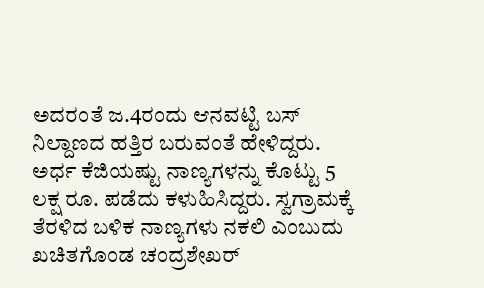ಅದರಂತೆ ಜ.4ರಂದು ಆನವಟ್ಟಿ ಬಸ್ ನಿಲ್ದಾಣದ ಹತ್ತಿರ ಬರುವಂತೆ ಹೇಳಿದ್ದರು. ಅರ್ಧ ಕೆಜಿಯಷ್ಟು ನಾಣ್ಯಗಳನ್ನು ಕೊಟ್ಟು 5 ಲಕ್ಷ ರೂ. ಪಡೆದು ಕಳುಹಿಸಿದ್ದರು. ಸ್ವಗ್ರಾಮಕ್ಕೆ ತೆರಳಿದ ಬಳಿಕ ನಾಣ್ಯಗಳು ನಕಲಿ ಎಂಬುದು ಖಚಿತಗೊಂಡ ಚಂದ್ರಶೇಖರ್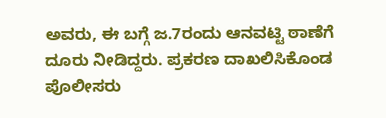ಅವರು, ಈ ಬಗ್ಗೆ ಜ.7ರಂದು ಆನವಟ್ಟಿ ಠಾಣೆಗೆ ದೂರು ನೀಡಿದ್ದರು. ಪ್ರಕರಣ ದಾಖಲಿಸಿಕೊಂಡ ಪೊಲೀಸರು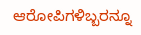ಆರೋಪಿಗಳಿಬ್ಬರನ್ನೂ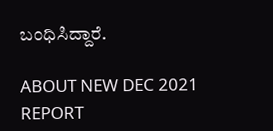ಬಂಧಿಸಿದ್ದಾರೆ.

ABOUT NEW DEC 2021 REPORT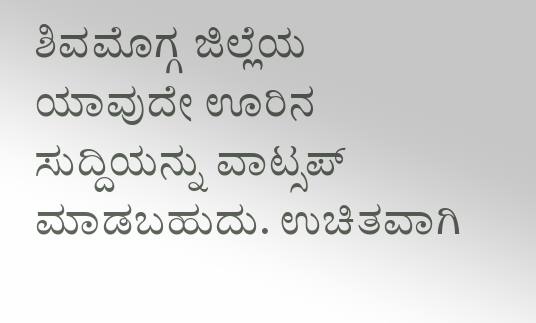ಶಿವಮೊಗ್ಗ ಜಿಲ್ಲೆಯ ಯಾವುದೇ ಊರಿನ ಸುದ್ದಿಯನ್ನು ವಾಟ್ಸಪ್‌ ಮಾಡಬಹುದು. ಉಚಿತವಾಗಿ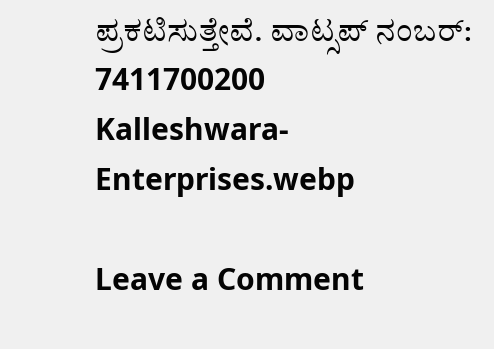ಪ್ರಕಟಿಸುತ್ತೇವೆ. ವಾಟ್ಸಪ್‌ ನಂಬರ್: 7411700200
Kalleshwara-Enterprises.webp

Leave a Comment